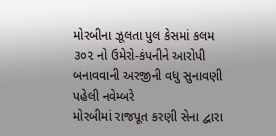મોરબીના ઝૂલતા પુલ કેસમાં કલમ ૩૦૨ નો ઉમેરો-કંપનીને આરોપી બનાવવાની અરજીની વધુ સુનાવણી પહેલી નવેમ્બરે
મોરબીમાં રાજપૂત કરણી સેના દ્વારા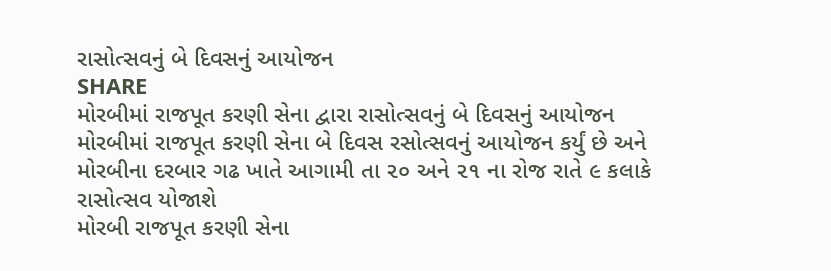રાસોત્સવનું બે દિવસનું આયોજન
SHARE
મોરબીમાં રાજપૂત કરણી સેના દ્વારા રાસોત્સવનું બે દિવસનું આયોજન
મોરબીમાં રાજપૂત કરણી સેના બે દિવસ રસોત્સવનું આયોજન કર્યું છે અને મોરબીના દરબાર ગઢ ખાતે આગામી તા ૨૦ અને ૨૧ ના રોજ રાતે ૯ કલાકે રાસોત્સવ યોજાશે
મોરબી રાજપૂત કરણી સેના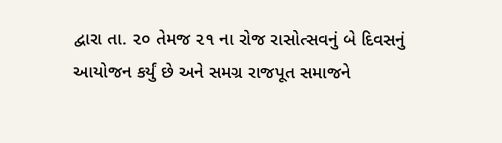દ્વારા તા. ૨૦ તેમજ ૨૧ ના રોજ રાસોત્સવનું બે દિવસનું આયોજન કર્યું છે અને સમગ્ર રાજપૂત સમાજને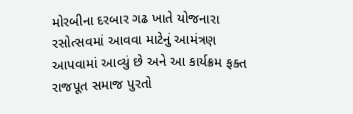મોરબીના દરબાર ગઢ ખાતે યોજનારા રસોત્સવમાં આવવા માટેનું આમંત્રણ આપવામાં આવ્યું છે અને આ કાર્યક્રમ ફક્ત રાજપૂત સમાજ પુરતો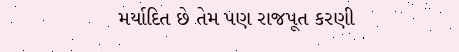મર્યાદિત છે તેમ પણ રાજપૂત કરણી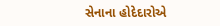સેનાના હોદેદારોએ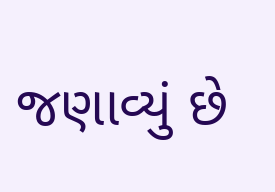જણાવ્યું છે